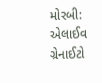મોરબી: એલાઈવ ગ્રેનાઈટો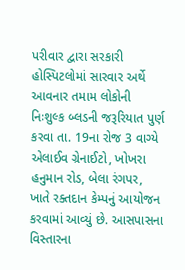પરીવાર દ્વારા સરકારી હોસ્પિટલોમાં સારવાર અર્થે આવનાર તમામ લોકોની નિઃશુલ્ક બ્લડની જરૂરિયાત પુર્ણ કરવા તા. 19ના રોજ 3 વાગ્યે એલાઈવ ગ્રેનાઈટો, ખોખરા હનુમાન રોડ, બેલા રંગપર, ખાતે રક્તદાન કેમ્પનું આયોજન કરવામાં આવ્યું છે. આસપાસના વિસ્તારના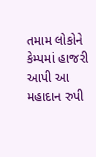તમામ લોકોને કેમ્પમાં હાજરી આપી આ મહાદાન રુપી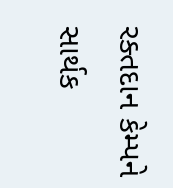રક્તદાન કેમ્પને સાર્થક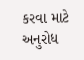કરવા માટે અનુરોધ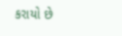કરાયો છે